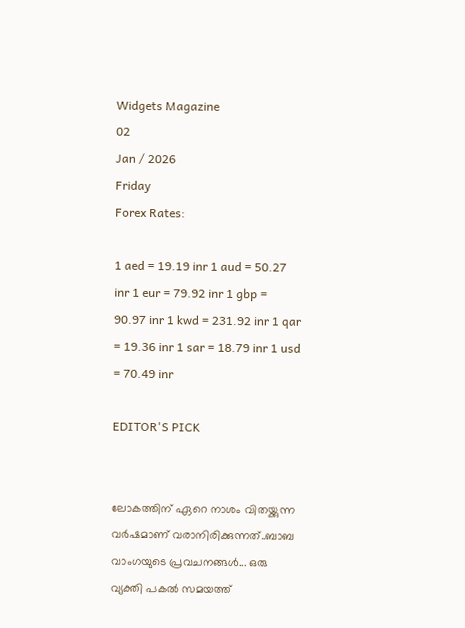Widgets Magazine
02
Jan / 2026
Friday
Forex Rates:

1 aed = 19.19 inr 1 aud = 50.27 inr 1 eur = 79.92 inr 1 gbp = 90.97 inr 1 kwd = 231.92 inr 1 qar = 19.36 inr 1 sar = 18.79 inr 1 usd = 70.49 inr

EDITOR'S PICK


ലോകത്തിന് ഏറെ നാശം വിതയ്ക്കുന്ന വർഷമാണ് വരാനിരിക്കുന്നത്..ബാബ വാംഗയുടെ പ്രവചനങ്ങൾ... ഒരു വ്യക്തി പകൽ സമയത്ത്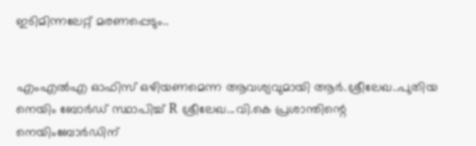ഇടിമിന്നലേറ്റ് മരണപ്പെടും..


എംഎല്‍എ ഓഫിസ് ഒഴിയണമെന്ന ആവശ്യവുമായി ആര്‍.ശ്രീലേഖ..പുതിയ നെയിം ബോർഡ് സ്ഥാപിച്ച് R ശ്രീലേഖ...വി.കെ പ്രശാന്തിന്റെ നെയിംബോർഡിന്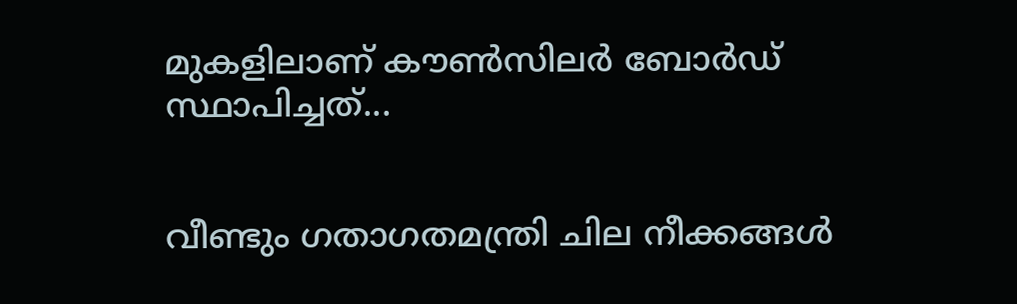മുകളിലാണ് കൗൺസിലർ ബോർഡ് സ്ഥാപിച്ചത്...


വീണ്ടും ഗതാഗതമന്ത്രി ചില നീക്കങ്ങൾ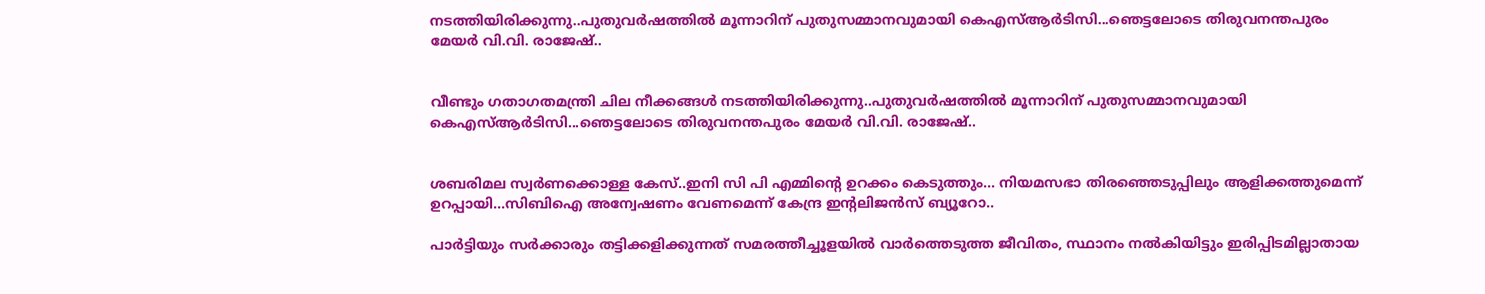നടത്തിയിരിക്കുന്നു..പുതുവർഷത്തിൽ മൂന്നാറിന് പുതുസമ്മാനവുമായി കെഎസ്ആർടിസി...ഞെട്ടലോടെ തിരുവനന്തപുരം മേയർ വി.വി. രാജേഷ്..


വീണ്ടും ഗതാഗതമന്ത്രി ചില നീക്കങ്ങൾ നടത്തിയിരിക്കുന്നു..പുതുവർഷത്തിൽ മൂന്നാറിന് പുതുസമ്മാനവുമായി കെഎസ്ആർടിസി...ഞെട്ടലോടെ തിരുവനന്തപുരം മേയർ വി.വി. രാജേഷ്..


ശബരിമല സ്വർണക്കൊള്ള കേസ്..ഇനി സി പി എമ്മിന്റെ ഉറക്കം കെടുത്തും... നിയമസഭാ തിരഞ്ഞെടുപ്പിലും ആളിക്കത്തുമെന്ന് ഉറപ്പായി...സിബിഐ അന്വേഷണം വേണമെന്ന് കേന്ദ്ര ഇന്റലിജൻസ് ബ്യൂറോ..

പാര്‍ട്ടിയും സര്‍ക്കാരും തട്ടിക്കളിക്കുന്നത് സമരത്തീച്ചൂളയില്‍ വാര്‍ത്തെടുത്ത ജീവിതം, സ്ഥാനം നല്‍കിയിട്ടും ഇരിപ്പിടമില്ലാതായ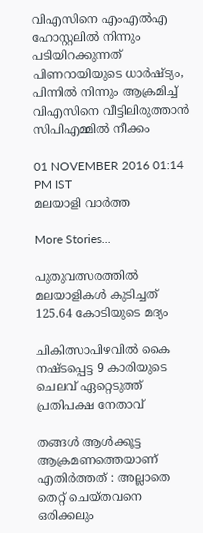വിഎസിനെ എംഎല്‍എ ഹോസ്റ്റലില്‍ നിന്നും പടിയിറക്കുന്നത് പിണറായിയുടെ ധാര്‍ഷ്ട്യം, പിന്നില്‍ നിന്നും ആക്രമിച്ച് വിഎസിനെ വീട്ടിലിരുത്താന്‍ സിപിഎമ്മില്‍ നീക്കം

01 NOVEMBER 2016 01:14 PM IST
മലയാളി വാര്‍ത്ത

More Stories...

പുതുവത്സരത്തില്‍ മലയാളികള്‍ കുടിച്ചത് 125.64 കോടിയുടെ മദ്യം

ചികിത്സാപിഴവില്‍ കൈ നഷ്ടപ്പെട്ട 9 കാരിയുടെ ചെലവ് ഏറ്റെടുത്ത് പ്രതിപക്ഷ നേതാവ്

തങ്ങള്‍ ആള്‍ക്കൂട്ട ആക്രമണത്തെയാണ് എതിര്‍ത്തത് : അല്ലാതെ തെറ്റ് ചെയ്തവനെ ഒരിക്കലും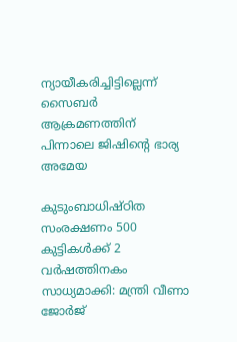ന്യായീകരിച്ചിട്ടില്ലെന്ന് സൈബര്‍ ആക്രമണത്തിന് പിന്നാലെ ജിഷിന്റെ ഭാര്യ അമേയ

കുടുംബാധിഷ്ഠിത സംരക്ഷണം 500 കുട്ടികള്‍ക്ക് 2 വര്‍ഷത്തിനകം സാധ്യമാക്കി: മന്ത്രി വീണാ ജോര്‍ജ്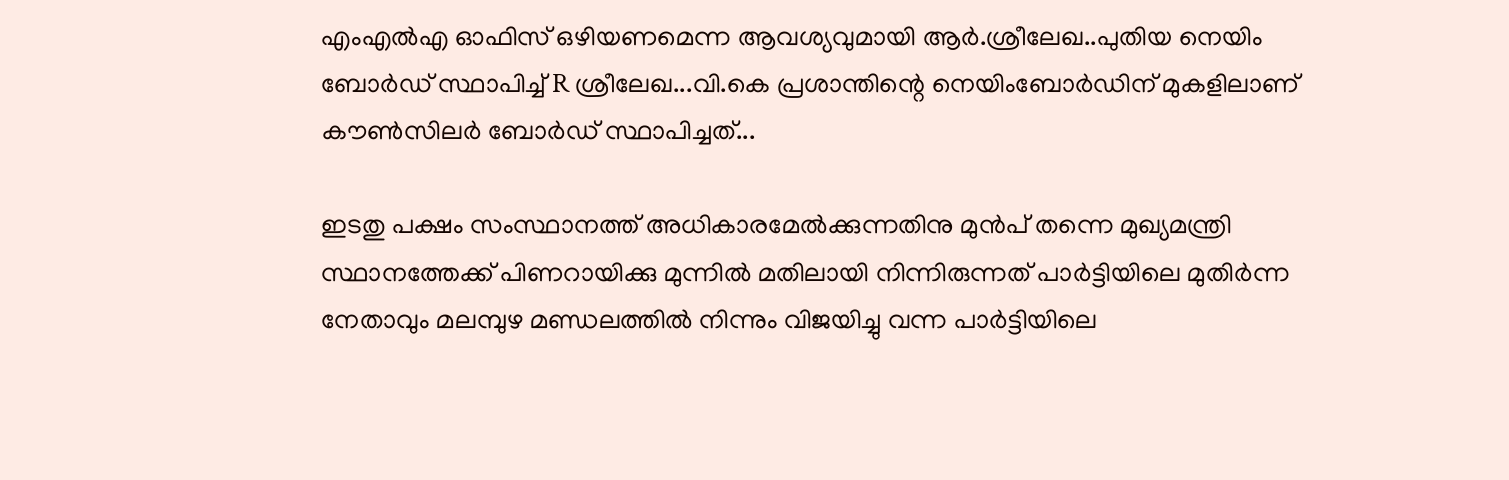എംഎല്‍എ ഓഫിസ് ഒഴിയണമെന്ന ആവശ്യവുമായി ആര്‍.ശ്രീലേഖ..പുതിയ നെയിം ബോർഡ് സ്ഥാപിച്ച് R ശ്രീലേഖ...വി.കെ പ്രശാന്തിന്റെ നെയിംബോർഡിന് മുകളിലാണ് കൗൺസിലർ ബോർഡ് സ്ഥാപിച്ചത്...

ഇടതു പക്ഷം സംസ്ഥാനത്ത് അധികാരമേല്‍ക്കുന്നതിനു മുന്‍പ് തന്നെ മുഖ്യമന്ത്രി സ്ഥാനത്തേക്ക് പിണറായിക്കു മുന്നില്‍ മതിലായി നിന്നിരുന്നത് പാര്‍ട്ടിയിലെ മുതിര്‍ന്ന നേതാവും മലമ്പുഴ മണ്ഡലത്തില്‍ നിന്നും വിജയിച്ചു വന്ന പാര്‍ട്ടിയിലെ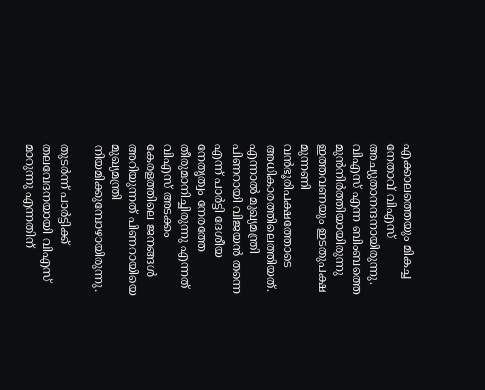എക്കാലത്തെയും മികച്ച നേതാവ് വിഎസ് അച്യുതാനന്ദനായിരുന്നു. വിഎസ് എന്ന ബിംബത്തെ മുന്‍നിര്‍ത്തിയായിരുന്നു ഇത്തവണയും ഇടതുപക്ഷ മുന്നണി വന്‍ഭൂരിപക്ഷത്തോടെ അധികാരത്തിലെത്തിയത്. എന്നാല്‍ മുഖ്യമന്ത്രി പിണറായി വിജയന്‍ തന്നെ എന്ന് പാര്‍ട്ടി ദേശീയ നേതൃത്വം നേരത്തേ തീരുമാനിച്ചിരുന്നു എന്നത് വിഎസ് അടക്കം കേരളത്തിലെ ജനങ്ങള്‍ അറിയുന്നത് പിണറായിയെ മുഖ്യമന്ത്രി നിയമിക്കുമ്പോഴായിരുന്നു.

തുടര്‍ന്ന് പാര്‍ട്ടിക്ക് തലവേദനയായി വിഎസ് മാറുന്നു എന്നതിന്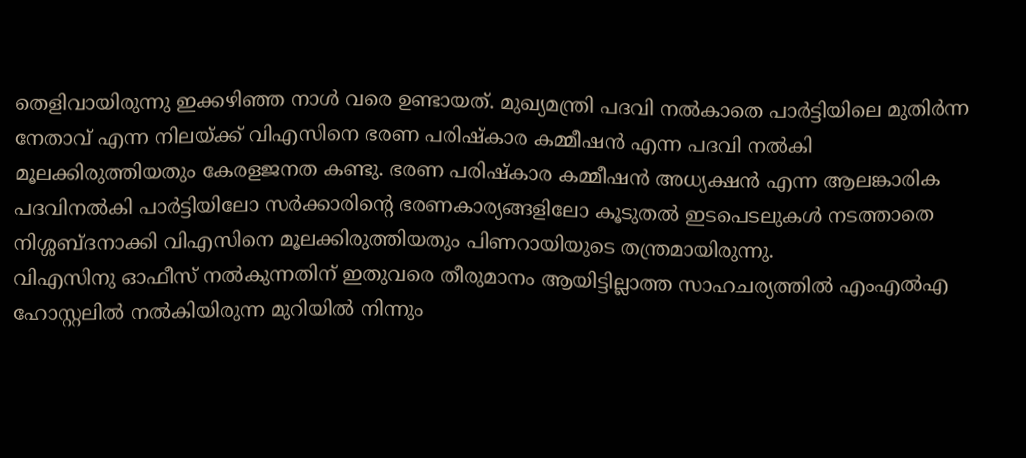തെളിവായിരുന്നു ഇക്കഴിഞ്ഞ നാള്‍ വരെ ഉണ്ടായത്. മുഖ്യമന്ത്രി പദവി നല്‍കാതെ പാര്‍ട്ടിയിലെ മുതിര്‍ന്ന നേതാവ് എന്ന നിലയ്ക്ക് വിഎസിനെ ഭരണ പരിഷ്‌കാര കമ്മീഷന്‍ എന്ന പദവി നല്‍കി മൂലക്കിരുത്തിയതും കേരളജനത കണ്ടു. ഭരണ പരിഷ്‌കാര കമ്മീഷന്‍ അധ്യക്ഷന്‍ എന്ന ആലങ്കാരിക പദവിനല്‍കി പാര്‍ട്ടിയിലോ സര്‍ക്കാരിന്റെ ഭരണകാര്യങ്ങളിലോ കൂടുതല്‍ ഇടപെടലുകള്‍ നടത്താതെ നിശ്ശബ്ദനാക്കി വിഎസിനെ മൂലക്കിരുത്തിയതും പിണറായിയുടെ തന്ത്രമായിരുന്നു.
വിഎസിനു ഓഫീസ് നല്‍കുന്നതിന് ഇതുവരെ തീരുമാനം ആയിട്ടില്ലാത്ത സാഹചര്യത്തില്‍ എംഎല്‍എ ഹോസ്റ്റലില്‍ നല്‍കിയിരുന്ന മുറിയില്‍ നിന്നും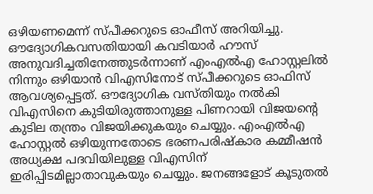ഒഴിയണമെന്ന് സ്പീക്കറുടെ ഓഫീസ് അറിയിച്ചു. ഔദ്യോഗികവസതിയായി കവടിയാര്‍ ഹൗസ് അനുവദിച്ചതിനേത്തുടര്‍ന്നാണ് എംഎല്‍എ ഹോസ്റ്റലില്‍ നിന്നും ഒഴിയാന്‍ വിഎസിനോട് സ്പീക്കറുടെ ഓഫിസ് ആവശ്യപ്പെട്ടത്. ഔദ്യോഗിക വസ്തിയും നല്‍കി വിഎസിനെ കുടിയിരുത്താനുള്ള പിണറായി വിജയന്റെ കുടില തന്ത്രം വിജയിക്കുകയും ചെയ്യും. എംഎല്‍എ ഹോസ്റ്റല്‍ ഒഴിയുന്നതോടെ ഭരണപരിഷ്‌കാര കമ്മീഷന്‍ അധ്യക്ഷ പദവിയിലുള്ള വിഎസിന് ഇരിപ്പിടമില്ലാതാവുകയും ചെയ്യും. ജനങ്ങളോട് കൂടുതല്‍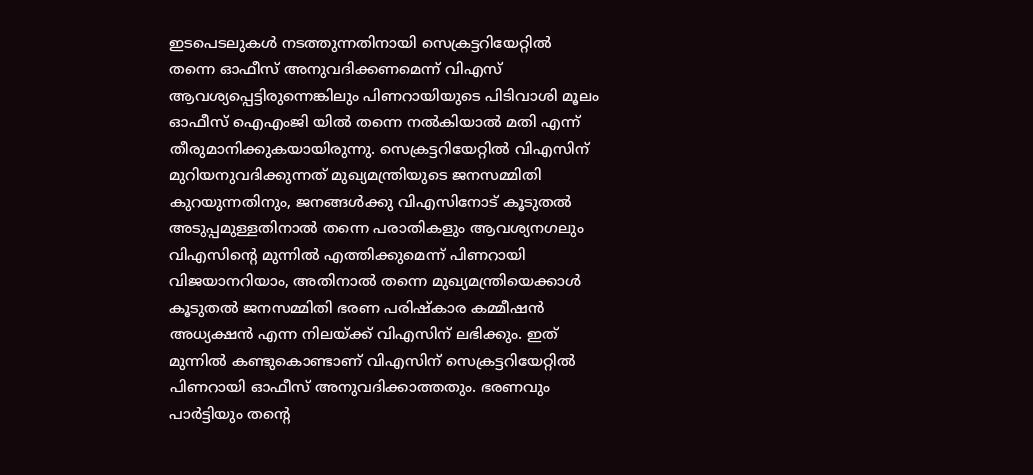ഇടപെടലുകള്‍ നടത്തുന്നതിനായി സെക്രട്ടറിയേറ്റില്‍ തന്നെ ഓഫീസ് അനുവദിക്കണമെന്ന് വിഎസ് ആവശ്യപ്പെട്ടിരുന്നെങ്കിലും പിണറായിയുടെ പിടിവാശി മൂലം ഓഫീസ് ഐഎംജി യില്‍ തന്നെ നല്‍കിയാല്‍ മതി എന്ന് തീരുമാനിക്കുകയായിരുന്നു. സെക്രട്ടറിയേറ്റില്‍ വിഎസിന് മുറിയനുവദിക്കുന്നത് മുഖ്യമന്ത്രിയുടെ ജനസമ്മിതി കുറയുന്നതിനും, ജനങ്ങള്‍ക്കു വിഎസിനോട് കൂടുതല്‍ അടുപ്പമുള്ളതിനാല്‍ തന്നെ പരാതികളും ആവശ്യനഗലും വിഎസിന്റെ മുന്നില്‍ എത്തിക്കുമെന്ന് പിണറായി വിജയാനറിയാം, അതിനാല്‍ തന്നെ മുഖ്യമന്ത്രിയെക്കാള്‍ കൂടുതല്‍ ജനസമ്മിതി ഭരണ പരിഷ്‌കാര കമ്മീഷന്‍ അധ്യക്ഷന്‍ എന്ന നിലയ്ക്ക് വിഎസിന് ലഭിക്കും. ഇത് മുന്നില്‍ കണ്ടുകൊണ്ടാണ് വിഎസിന് സെക്രട്ടറിയേറ്റില്‍ പിണറായി ഓഫീസ് അനുവദിക്കാത്തതും. ഭരണവും പാര്‍ട്ടിയും തന്റെ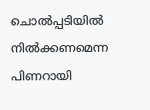ചൊല്‍പ്പടിയില്‍ നില്‍ക്കണമെന്ന പിണറായി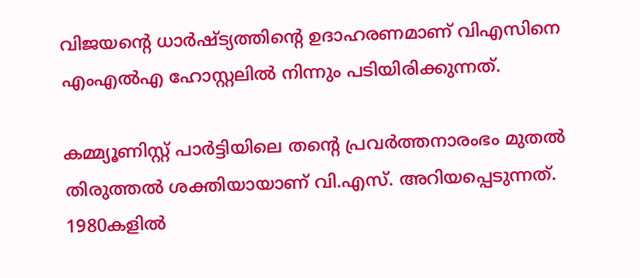വിജയന്റെ ധാര്‍ഷ്ട്യത്തിന്റെ ഉദാഹരണമാണ് വിഎസിനെ എംഎല്‍എ ഹോസ്റ്റലില്‍ നിന്നും പടിയിരിക്കുന്നത്.

കമ്മ്യൂണിസ്റ്റ് പാര്‍ട്ടിയിലെ തന്റെ പ്രവര്‍ത്തനാരംഭം മുതല്‍ തിരുത്തല്‍ ശക്തിയായാണ് വി.എസ്. അറിയപ്പെടുന്നത്. 1980കളില്‍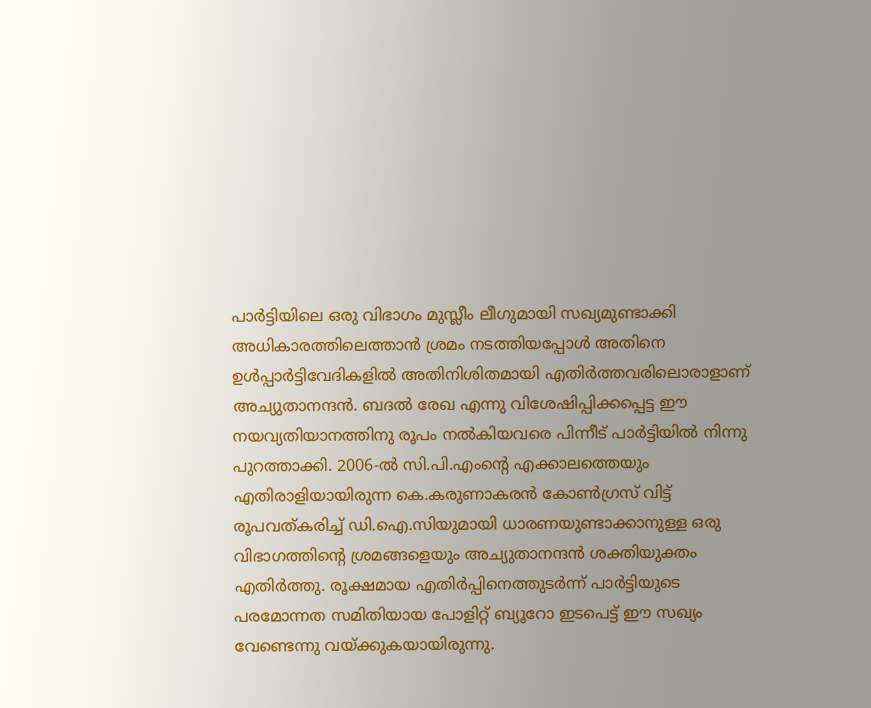പാര്‍ട്ടിയിലെ ഒരു വിഭാഗം മുസ്ലീം ലീഗുമായി സഖ്യമുണ്ടാക്കി അധികാരത്തിലെത്താന്‍ ശ്രമം നടത്തിയപ്പോള്‍ അതിനെ ഉള്‍പ്പാര്‍ട്ടിവേദികളില്‍ അതിനിശിതമായി എതിര്‍ത്തവരിലൊരാളാണ് അച്യുതാനന്ദന്‍. ബദല്‍ രേഖ എന്നു വിശേഷിപ്പിക്കപ്പെട്ട ഈ നയവ്യതിയാനത്തിനു രൂപം നല്‍കിയവരെ പിന്നീട് പാര്‍ട്ടിയില്‍ നിന്നു പുറത്താക്കി. 2006-ല്‍ സി.പി.എംന്റെ എക്കാലത്തെയും എതിരാളിയായിരുന്ന കെ.കരുണാകരന്‍ കോണ്‍ഗ്രസ് വിട്ട് രൂപവത്കരിച്ച് ഡി.ഐ.സിയുമായി ധാരണയുണ്ടാക്കാനുള്ള ഒരു വിഭാഗത്തിന്റെ ശ്രമങ്ങളെയും അച്യുതാനന്ദന്‍ ശക്തിയുക്തം എതിര്‍ത്തു. രൂക്ഷമായ എതിര്‍പ്പിനെത്തുടര്‍ന്ന് പാര്‍ട്ടിയുടെ പരമോന്നത സമിതിയായ പോളിറ്റ് ബ്യൂറോ ഇടപെട്ട് ഈ സഖ്യം വേണ്ടെന്നു വയ്ക്കുകയായിരുന്നു.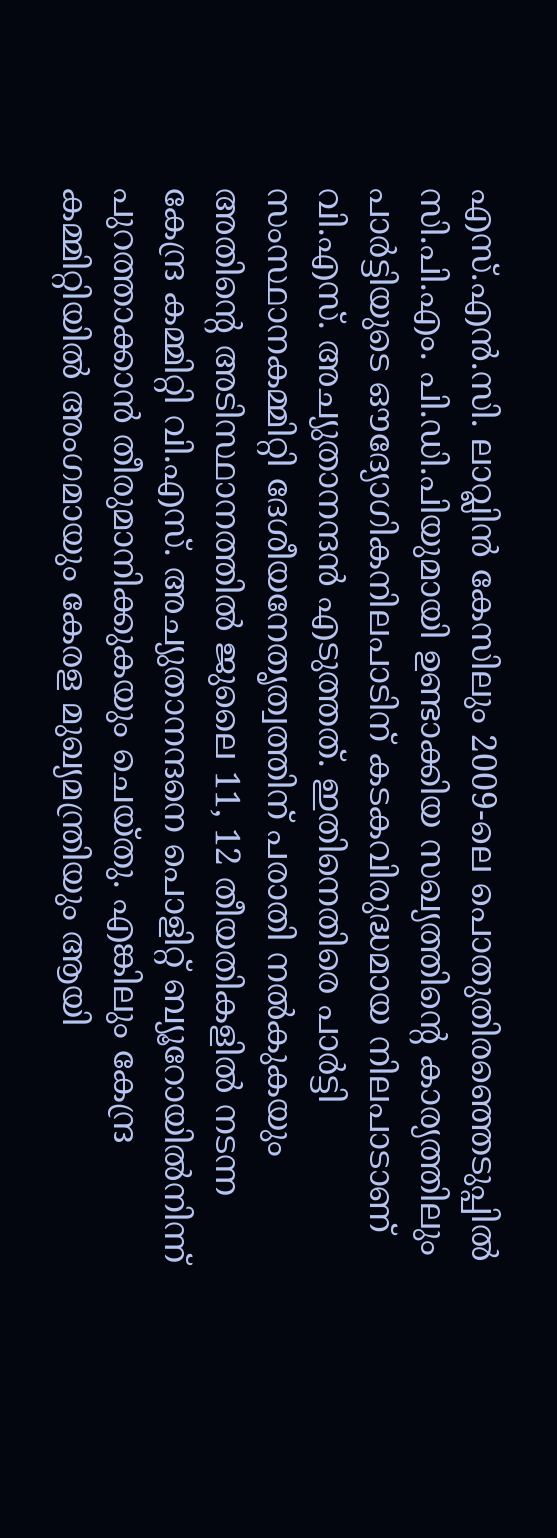എസ്.എന്‍.സി. ലാവ്ലിന്‍ കേസിലും 2009-ലെ പൊതുതിരഞ്ഞെടുപ്പില്‍ സി.പി.എം. പി.ഡി.പിയുമായി ഉണ്ടാക്കിയ സഖ്യത്തിന്റെ കാര്യത്തിലും പാര്‍ട്ടിയുടെ ഔദ്യോഗികനിലപാടിന് കടകവിരുദ്ധമായ നിലപാടാണ് വി.എസ്. അച്യുതാനന്ദന്‍ എടുത്തത്. ഇതിനെതിരെ പാര്‍ട്ടി സംസ്ഥാനകമ്മിറ്റി ദേശീയനേതൃത്വത്തിന് പരാതി നല്‍കുകയും അതിന്റെ അടിസ്ഥാനത്തില്‍ ജുലൈ 11, 12 തീയതികളില്‍ നടന്ന കേന്ദ്ര കമ്മിറ്റി വി.എസ്. അച്യുതാനന്ദനെ പൊളിറ്റ് ബ്യൂറോയില്‍നിന്ന് പുറത്താക്കാന്‍ തീരുമാനിക്കുകയും ചെയ്തു. എങ്കിലും കേന്ദ്ര കമ്മിറ്റിയില്‍ അംഗമായും കേരള മുഖ്യമന്ത്രിയും ആയി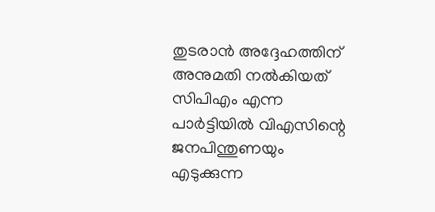തുടരാന്‍ അദ്ദേഹത്തിന് അനുമതി നല്‍കിയത് സിപിഎം എന്ന പാര്‍ട്ടിയില്‍ വിഎസിന്റെ ജനപിന്തുണയും എടുക്കുന്ന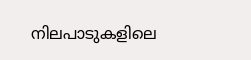നിലപാടുകളിലെ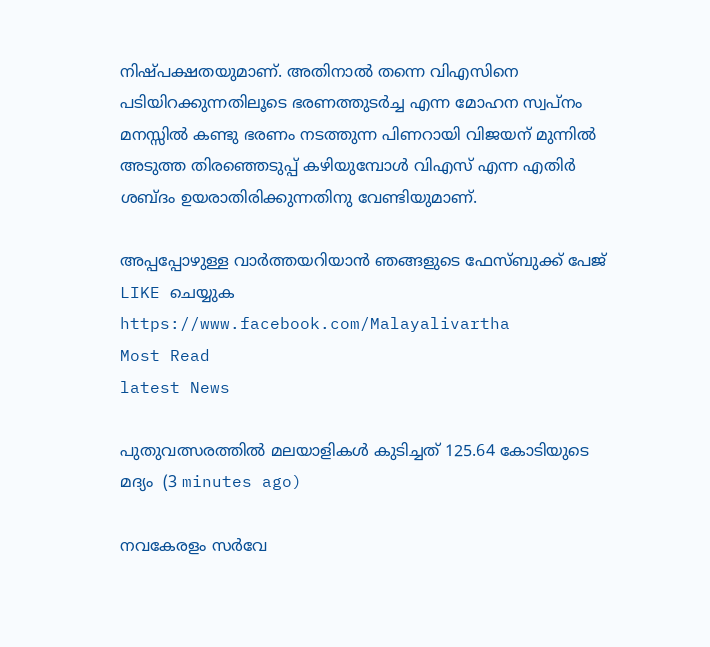നിഷ്പക്ഷതയുമാണ്. അതിനാല്‍ തന്നെ വിഎസിനെ പടിയിറക്കുന്നതിലൂടെ ഭരണത്തുടര്‍ച്ച എന്ന മോഹന സ്വപ്നം മനസ്സില്‍ കണ്ടു ഭരണം നടത്തുന്ന പിണറായി വിജയന് മുന്നില്‍ അടുത്ത തിരഞ്ഞെടുപ്പ് കഴിയുമ്പോള്‍ വിഎസ് എന്ന എതിര്‍ ശബ്ദം ഉയരാതിരിക്കുന്നതിനു വേണ്ടിയുമാണ്.

അപ്പപ്പോഴുള്ള വാര്‍ത്തയറിയാന്‍ ഞങ്ങളുടെ ഫേസ്‌ബുക്ക്‌ പേജ് LIKE ചെയ്യുക
https://www.facebook.com/Malayalivartha
Most Read
latest News

പുതുവത്സരത്തില്‍ മലയാളികള്‍ കുടിച്ചത് 125.64 കോടിയുടെ മദ്യം  (3 minutes ago)

നവകേരളം സർവേ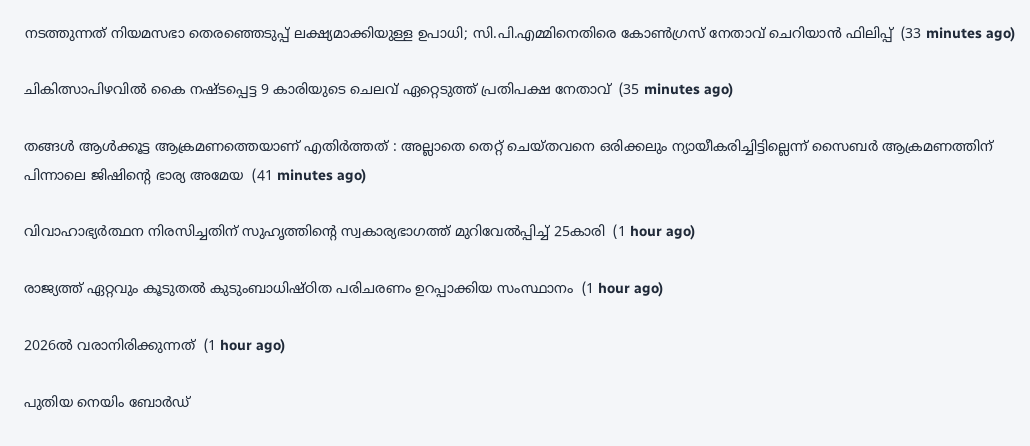നടത്തുന്നത് നിയമസഭാ തെരഞ്ഞെടുപ്പ് ലക്ഷ്യമാക്കിയുള്ള ഉപാധി; സി.പി.എമ്മിനെതിരെ കോൺഗ്രസ് നേതാവ് ചെറിയാൻ ഫിലിപ്പ്  (33 minutes ago)

ചികിത്സാപിഴവില്‍ കൈ നഷ്ടപ്പെട്ട 9 കാരിയുടെ ചെലവ് ഏറ്റെടുത്ത് പ്രതിപക്ഷ നേതാവ്  (35 minutes ago)

തങ്ങള്‍ ആള്‍ക്കൂട്ട ആക്രമണത്തെയാണ് എതിര്‍ത്തത് : അല്ലാതെ തെറ്റ് ചെയ്തവനെ ഒരിക്കലും ന്യായീകരിച്ചിട്ടില്ലെന്ന് സൈബര്‍ ആക്രമണത്തിന് പിന്നാലെ ജിഷിന്റെ ഭാര്യ അമേയ  (41 minutes ago)

വിവാഹാഭ്യര്‍ത്ഥന നിരസിച്ചതിന് സുഹൃത്തിന്റെ സ്വകാര്യഭാഗത്ത് മുറിവേല്‍പ്പിച്ച് 25കാരി  (1 hour ago)

രാജ്യത്ത് ഏറ്റവും കൂടുതല്‍ കുടുംബാധിഷ്ഠിത പരിചരണം ഉറപ്പാക്കിയ സംസ്ഥാനം  (1 hour ago)

2026ൽ വരാനിരിക്കുന്നത്  (1 hour ago)

പുതിയ നെയിം ബോർഡ്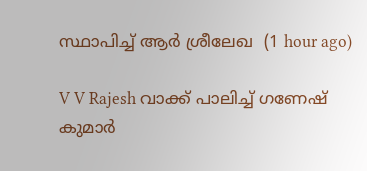സ്ഥാപിച്ച് ആർ ശ്രീലേഖ  (1 hour ago)

V V Rajesh വാക്ക് പാലിച്ച് ഗണേഷ് കുമാർ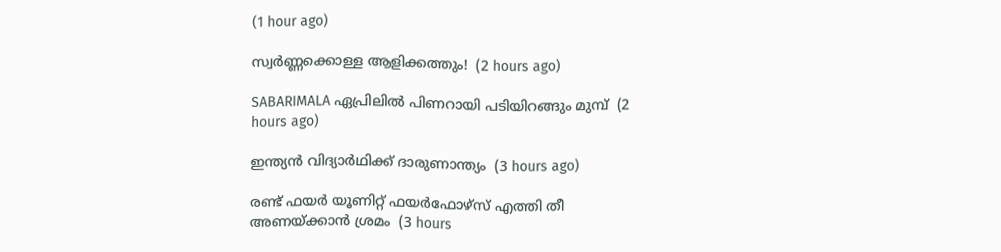(1 hour ago)

സ്വര്‍ണ്ണക്കൊള്ള ആളിക്കത്തും!  (2 hours ago)

SABARIMALA ഏപ്രിലിൽ പിണറായി പടിയിറങ്ങും മുമ്പ്  (2 hours ago)

ഇന്ത്യൻ വിദ്യാർഥിക്ക് ദാരുണാന്ത്യം  (3 hours ago)

രണ്ട് ഫയർ യൂണിറ്റ് ഫയർഫോഴ്സ് എത്തി തീ അണയ്ക്കാൻ ശ്രമം  (3 hours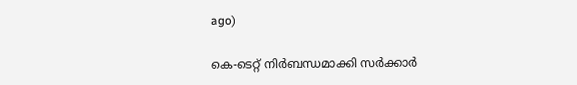ago)

കെ-ടെറ്റ് നിർബന്ധമാക്കി സർക്കാർ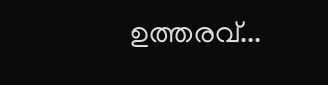ഉത്തരവ്...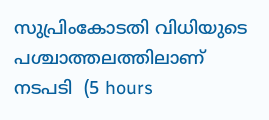സുപ്രിംകോടതി വിധിയുടെ പശ്ചാത്തലത്തിലാണ് നടപടി  (5 hours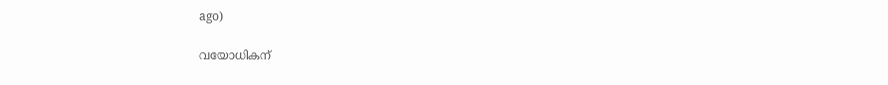ago)

വയോധികന്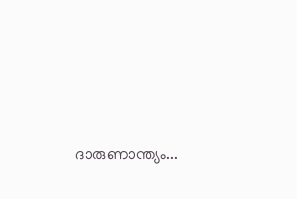ദാരുണാന്ത്യം...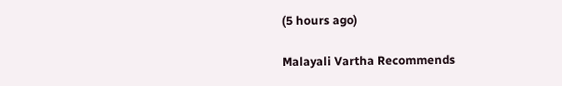(5 hours ago)

Malayali Vartha Recommends